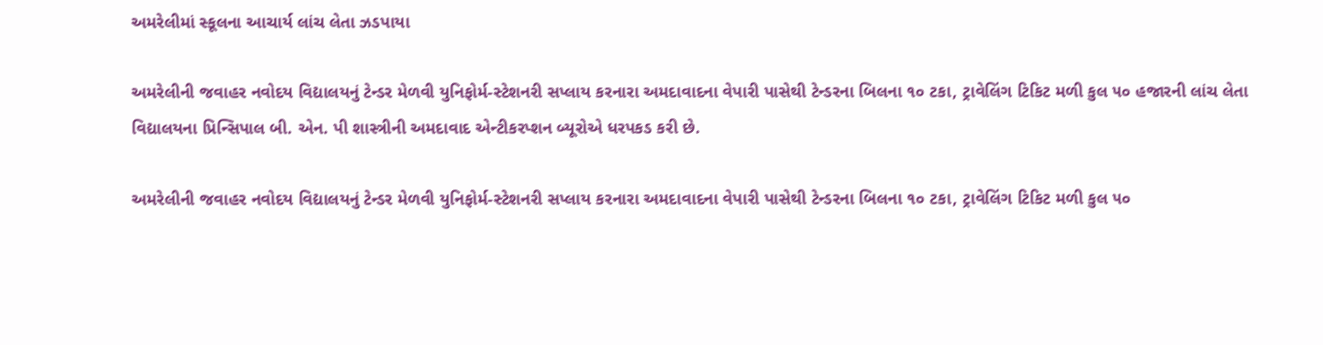અમરેલીમાં સ્કૂલના આચાર્ય લાંચ લેતા ઝડપાયા

અમરેલીની જવાહર નવોદય વિદ્યાલયનું ટેન્ડર મેળવી યુનિફોર્મ-સ્ટેશનરી સપ્લાય કરનારા અમદાવાદના વેપારી પાસેથી ટેન્ડરના બિલના ૧૦ ટકા, ટ્રાવેલિંગ ટિકિટ મળી કુલ ૫૦ હજારની લાંચ લેતા વિદ્યાલયના પ્રિન્સિપાલ બી. એન. પી શાસ્ત્રીની અમદાવાદ એન્ટીકરપ્શન બ્યૂરોએ ધરપકડ કરી છે.

અમરેલીની જવાહર નવોદય વિદ્યાલયનું ટેન્ડર મેળવી યુનિફોર્મ-સ્ટેશનરી સપ્લાય કરનારા અમદાવાદના વેપારી પાસેથી ટેન્ડરના બિલના ૧૦ ટકા, ટ્રાવેલિંગ ટિકિટ મળી કુલ ૫૦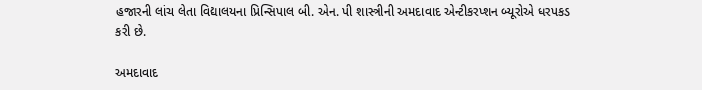હજારની લાંચ લેતા વિદ્યાલયના પ્રિન્સિપાલ બી. એન. પી શાસ્ત્રીની અમદાવાદ એન્ટીકરપ્શન બ્યૂરોએ ધરપકડ કરી છે.

અમદાવાદ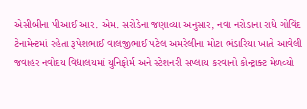એસીબીના પીઆઈ આર. એમ. સરોડેના જણાવ્યા અનુસાર, નવા નરોડાના રાધે ગોવિંદ ટેનામેન્ટમાં રહેતા રૂપેશભાઈ વાલજીભાઈ પટેલ અમરેલીના મોટા ભંડારિયા ખાતે આવેલી જવાહર નવોદય વિદ્યાલયમાં યુનિફોર્મ અને સ્ટેશનરી સપ્લાય કરવાનો કોન્ટ્રાક્ટ મેળવ્યો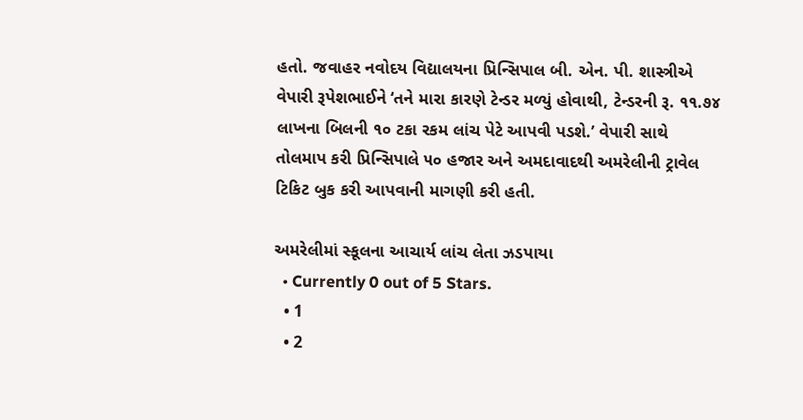હતો. જવાહર નવોદય વિદ્યાલયના પ્રિન્સિપાલ બી. એન. પી. શાસ્ત્રીએ વેપારી રૂપેશભાઈને ‘તને મારા કારણે ટેન્ડર મળ્યું હોવાથી, ટેન્ડરની રૂ. ૧૧.૭૪ લાખના બિલની ૧૦ ટકા રકમ લાંચ પેટે આપવી પડશે.’ વેપારી સાથે તોલમાપ કરી પ્રિન્સિપાલે ૫૦ હજાર અને અમદાવાદથી અમરેલીની ટ્રાવેલ ટિકિટ બુક કરી આપવાની માગણી કરી હતી.

અમરેલીમાં સ્કૂલના આચાર્ય લાંચ લેતા ઝડપાયા
  • Currently 0 out of 5 Stars.
  • 1
  • 2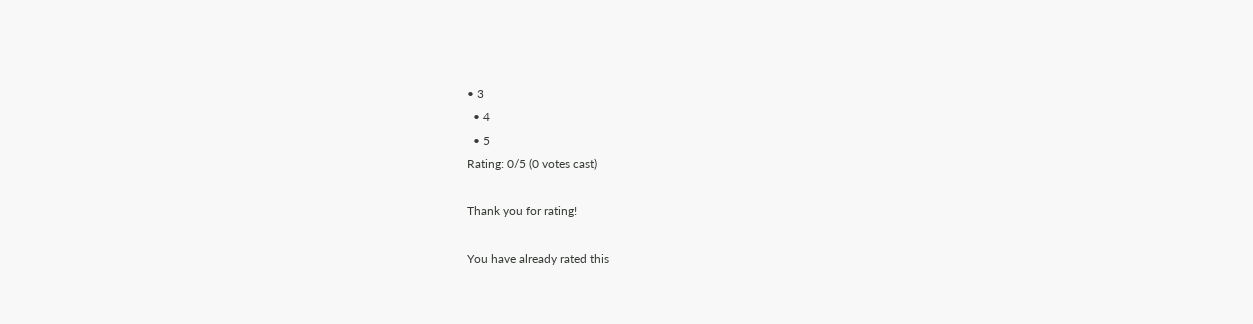• 3
  • 4
  • 5
Rating: 0/5 (0 votes cast)

Thank you for rating!

You have already rated this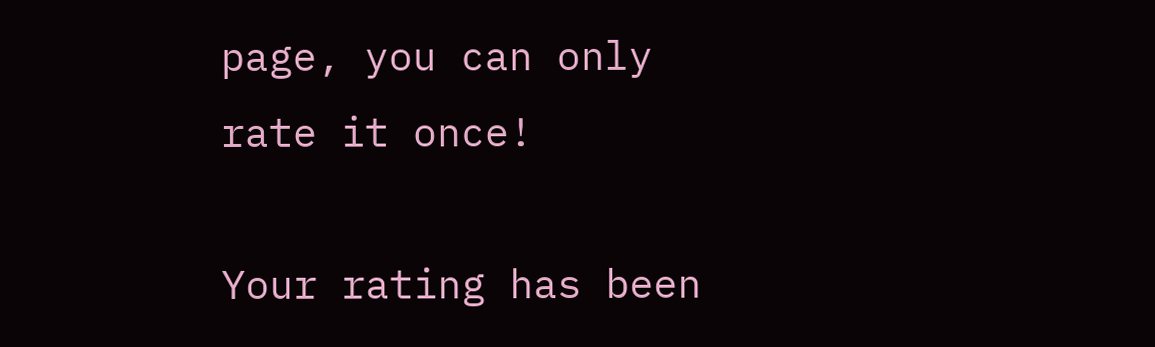page, you can only rate it once!

Your rating has been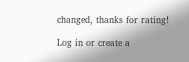changed, thanks for rating!

Log in or create a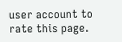user account to rate this page.